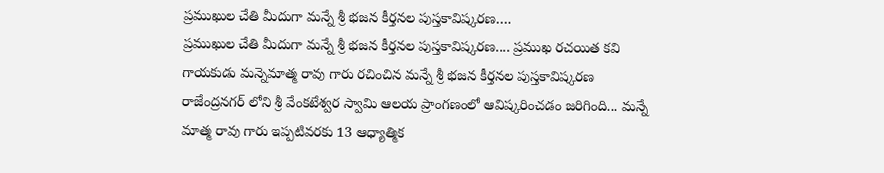ప్రముఖుల చేతి మీదుగా మన్నే శ్రీ భజన కీర్తనల పుస్తకావిష్కరణ….
ప్రముఖుల చేతి మీదుగా మన్నే శ్రీ భజన కీర్తనల పుస్తకావిష్కరణ.... ప్రముఖ రచయిత కవి గాయకుడు మన్నెమాత్మ రావు గారు రచించిన మన్నే శ్రీ భజన కీర్తనల పుస్తకావిష్కరణ రాజేంద్రనగర్ లోని శ్రీ వేంకటేశ్వర స్వామి ఆలయ ప్రాంగణంలో ఆవిష్కరించడం జరిగింది... మన్నే మాత్మ రావు గారు ఇప్పటివరకు 13 ఆధ్యాత్మిక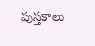పుస్తకాలు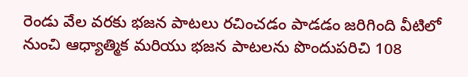రెండు వేల వరకు భజన పాటలు రచించడం పాడడం జరిగింది వీటిలో నుంచి ఆధ్యాత్మిక మరియు భజన పాటలను పొందుపరిచి 108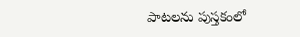పాటలను పుస్తకంలో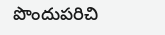పొందుపరిచి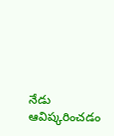నేడు ఆవిష్కరించడం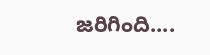జరిగింది....